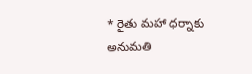* రైతు మహా ధర్నాకు అనుమతి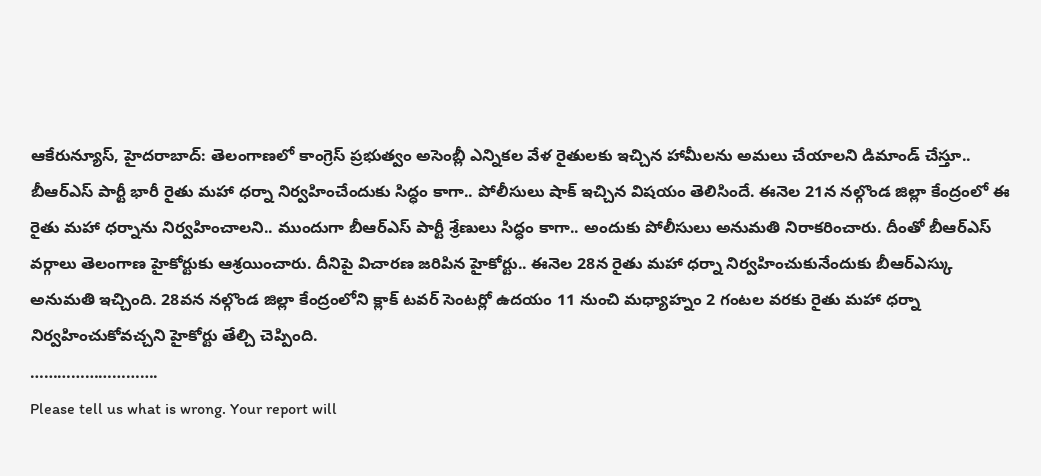ఆకేరున్యూస్, హైదరాబాద్: తెలంగాణలో కాంగ్రెస్ ప్రభుత్వం అసెంబ్లీ ఎన్నికల వేళ రైతులకు ఇచ్చిన హామీలను అమలు చేయాలని డిమాండ్ చేస్తూ.. బీఆర్ఎస్ పార్టీ భారీ రైతు మహా ధర్నా నిర్వహించేందుకు సిద్ధం కాగా.. పోలీసులు షాక్ ఇచ్చిన విషయం తెలిసిందే. ఈనెల 21న నల్గొండ జిల్లా కేంద్రంలో ఈ రైతు మహా ధర్నాను నిర్వహించాలని.. ముందుగా బీఆర్ఎస్ పార్టీ శ్రేణులు సిద్ధం కాగా.. అందుకు పోలీసులు అనుమతి నిరాకరించారు. దీంతో బీఆర్ఎస్ వర్గాలు తెలంగాణ హైకోర్టుకు ఆశ్రయించారు. దీనిపై విచారణ జరిపిన హైకోర్టు.. ఈనెల 28న రైతు మహా ధర్నా నిర్వహించుకునేందుకు బీఆర్ఎస్కు అనుమతి ఇచ్చింది. 28వన నల్గొండ జిల్లా కేంద్రంలోని క్లాక్ టవర్ సెంటర్లో ఉదయం 11 నుంచి మధ్యాహ్నం 2 గంటల వరకు రైతు మహా ధర్నా నిర్వహించుకోవచ్చని హైకోర్టు తేల్చి చెప్పింది.
……………………….
Please tell us what is wrong. Your report will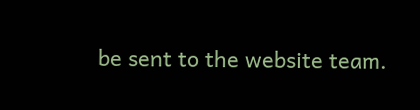be sent to the website team.